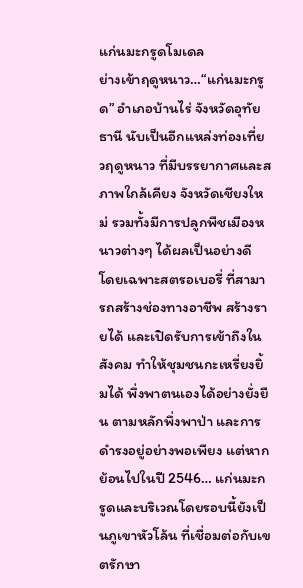แก่นมะกรูดโมเดล
ย่างเข้าฤดูหนาว…“แก่นมะกรูด” อำเภอบ้านไร่ จังหวัดอุทัยธานี นับเป็นอีกแหล่งท่องเที่ยวฤดูหนาว ที่มีบรรยากาศและสภาพใกล้เคียง จังหวัดเชียงใหม่ รวมทั้งมีการปลูกพืชเมืองหนาวต่างๆ ได้ผลเป็นอย่างดี โดยเฉพาะสตรอเบอรี่ ที่สามารถสร้างช่องทางอาชีพ สร้างรายได้ และเปิดรับการเข้าถึงในสังคม ทำให้ชุมชนกะเหรี่ยงยิ้มได้ พึ่งพาตนเองได้อย่างยั่งยืน ตามหลักพึ่งพาป่า และการดำรงอยู่อย่างพอเพียง แต่หากย้อนไปในปี 2546… แก่นมะกรูดและบริเวณโดยรอบนี้ยังเป็นภูเขาหัวโล้น ที่เชื่อมต่อกับเขตรักษา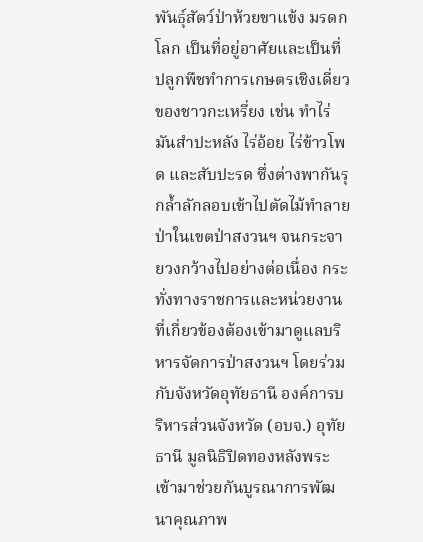พันธุ์สัตว์ป่าห้วยขาแข้ง มรดกโลก เป็นที่อยู่อาศัยและเป็นที่ปลูกพืชทำการเกษตรเชิงเดี่ยวของชาวกะเหรี่ยง เช่น ทำไร่มันสำปะหลัง ไร่อ้อย ไร่ข้าวโพด และสับปะรด ซึ่งต่างพากันรุกล้ำลักลอบเข้าไปตัดไม้ทำลายป่าในเขตป่าสงวนฯ จนกระจายวงกว้างไปอย่างต่อเนื่อง กระทั่งทางราชการและหน่วยงานที่เกี่ยวข้องต้องเข้ามาดูแลบริหารจัดการป่าสงวนฯ โดยร่วมกับจังหวัดอุทัยธานี องค์การบริหารส่วนจังหวัด (อบจ.) อุทัยธานี มูลนิธิปิดทองหลังพระ เข้ามาช่วยกันบูรณาการพัฒนาคุณภาพ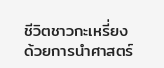ชีวิตชาวกะเหรี่ยง ด้วยการนำศาสตร์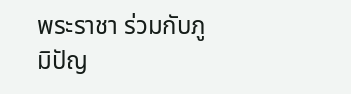พระราชา ร่วมกับภูมิปัญ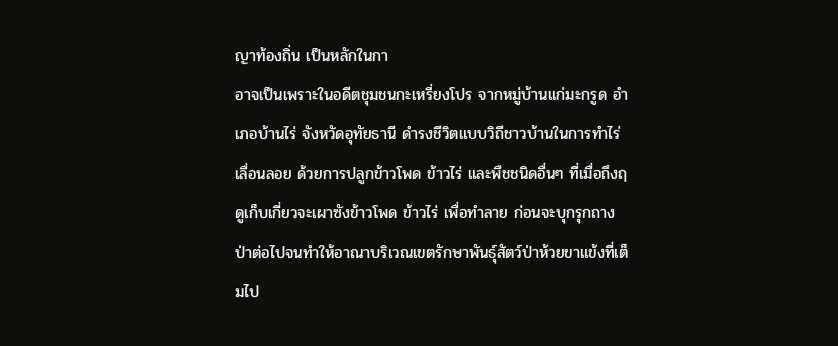ญาท้องถิ่น เป็นหลักในกา
อาจเป็นเพราะในอดีตชุมชนกะเหรี่ยงโปร จากหมู่บ้านแก่มะกรูด อำเภอบ้านไร่ จังหวัดอุทัยธานี ดำรงชีวิตแบบวิถีชาวบ้านในการทำไร่เลื่อนลอย ด้วยการปลูกข้าวโพด ข้าวไร่ และพืชชนิดอื่นๆ ที่เมื่อถึงฤดูเก็บเกี่ยวจะเผาซังข้าวโพด ข้าวไร่ เพื่อทำลาย ก่อนจะบุกรุกถางป่าต่อไปจนทำให้อาณาบริเวณเขตรักษาพันธุ์สัตว์ป่าห้วยขาแข้งที่เต็มไป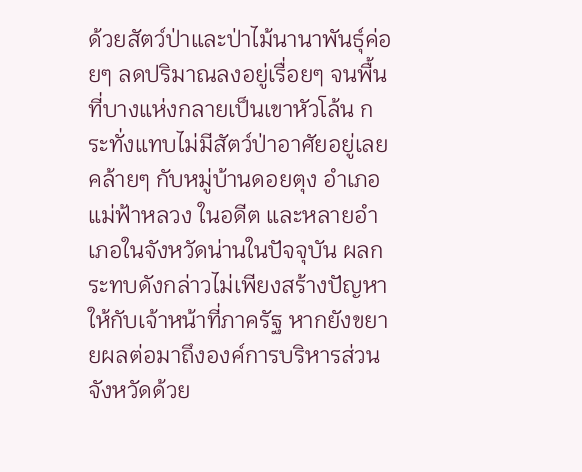ด้วยสัตว์ป่าและป่าไม้นานาพันธุ์ค่อยๆ ลดปริมาณลงอยู่เรื่อยๆ จนพื้นที่บางแห่งกลายเป็นเขาหัวโล้น กระทั่งแทบไม่มีสัตว์ป่าอาศัยอยู่เลย คล้ายๆ กับหมู่บ้านดอยตุง อำเภอแม่ฟ้าหลวง ในอดีต และหลายอำเภอในจังหวัดน่านในปัจจุบัน ผลกระทบดังกล่าวไม่เพียงสร้างปัญหาให้กับเจ้าหน้าที่ภาครัฐ หากยังขยายผลต่อมาถึงองค์การบริหารส่วนจังหวัดด้วย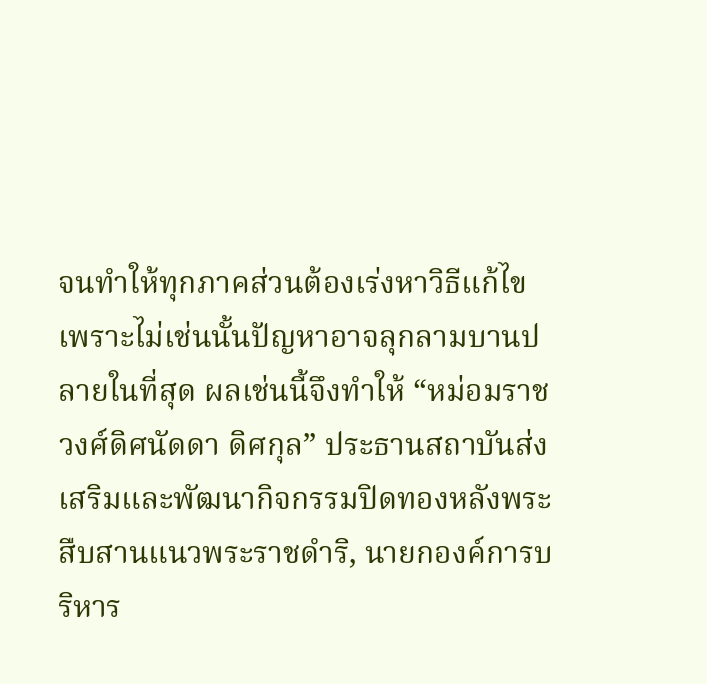จนทำให้ทุกภาคส่วนต้องเร่งหาวิธีแก้ไข เพราะไม่เช่นนั้นปัญหาอาจลุกลามบานปลายในที่สุด ผลเช่นนี้จึงทำให้ “หม่อมราชวงศ์ดิศนัดดา ดิศกุล” ประธานสถาบันส่งเสริมและพัฒนากิจกรรมปิดทองหลังพระ สืบสานแนวพระราชดำริ, นายกองค์การบริหาร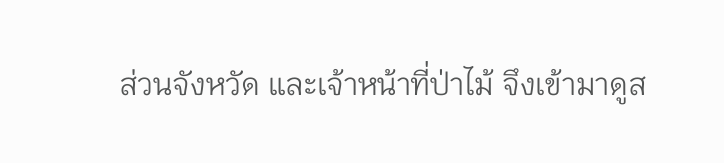ส่วนจังหวัด และเจ้าหน้าที่ป่าไม้ จึงเข้ามาดูส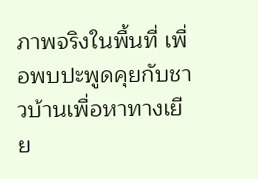ภาพจริงในพื้นที่ เพื่อพบปะพูดคุยกับชาวบ้านเพื่อหาทางเยีย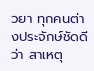วยา ทุกคนต่างประจักษ์ชัดดีว่า สาเหตุ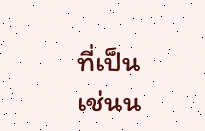ที่เป็นเช่นน